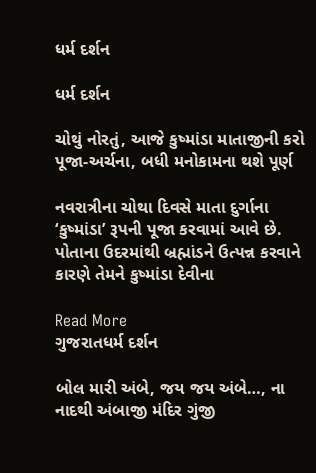ધર્મ દર્શન

ધર્મ દર્શન

ચોથું નોરતું, આજે કુષ્માંડા માતાજીની કરો પૂજા-અર્ચના, બધી મનોકામના થશે પૂર્ણ

નવરાત્રીના ચોથા દિવસે માતા દુર્ગાના ‘કુષ્માંડા’ રૂપની પૂજા કરવામાં આવે છે. પોતાના ઉદરમાંથી બ્રહ્માંડને ઉત્પન્ન કરવાને કારણે તેમને કુષ્માંડા દેવીના

Read More
ગુજરાતધર્મ દર્શન

બોલ મારી અંબે, જય જય અંબે…, ના નાદથી અંબાજી મંદિર ગુંજી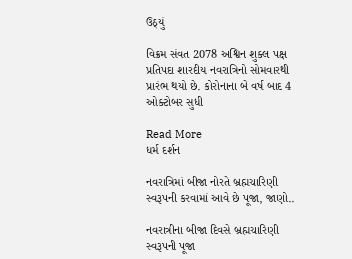ઉઠ્યું

વિક્રમ સંવત 2078 અશ્વિન શુક્લ પક્ષ પ્રતિપદા શારદીય નવરાત્રિનો સોમવારથી પ્રારંભ થયો છે. કોરોનાના બે વર્ષ બાદ 4 ઓક્ટોબર સુધી

Read More
ધર્મ દર્શન

નવરાત્રિમાં બીજા નોરતે બ્રહ્મચારિણી સ્વરૂપની કરવામાં આવે છે પૂજા, જાણો..

નવરાત્રીના બીજા દિવસે બ્રહ્મચારિણી સ્વરૂપની પૂજા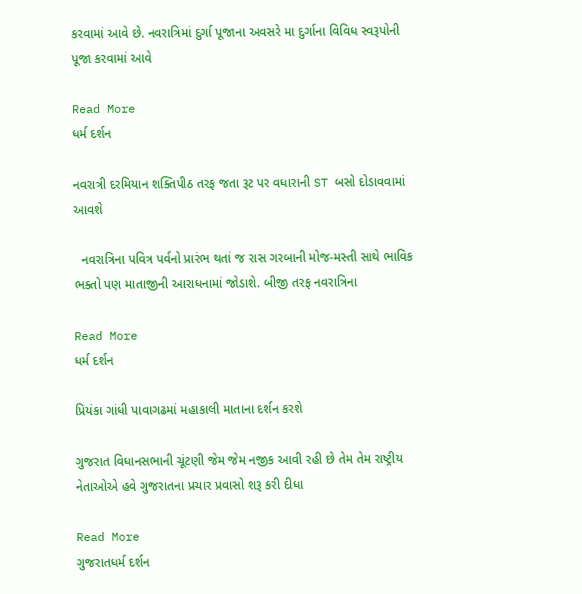કરવામાં આવે છે. નવરાત્રિમાં દુર્ગા પૂજાના અવસરે મા દુર્ગાના વિવિધ સ્વરૂપોની પૂજા કરવામાં આવે

Read More
ધર્મ દર્શન

નવરાત્રી દરમિયાન શક્તિપીઠ તરફ જતા રૂટ પર વધારાની ST બસો દોડાવવામાં આવશે

  નવરાત્રિના પવિત્ર પર્વનો પ્રારંભ થતાં જ રાસ ગરબાની મોજ-મસ્તી સાથે ભાવિક ભક્તો પણ માતાજીની આરાધનામાં જોડાશે. બીજી તરફ નવરાત્રિના

Read More
ધર્મ દર્શન

પ્રિયંકા ગાંધી પાવાગઢમાં મહાકાલી માતાના દર્શન કરશે

ગુજરાત વિધાનસભાની ચૂંટણી જેમ જેમ નજીક આવી રહી છે તેમ તેમ રાષ્ટ્રીય નેતાઓએ હવે ગુજરાતના પ્રચાર પ્રવાસો શરૂ કરી દીધા

Read More
ગુજરાતધર્મ દર્શન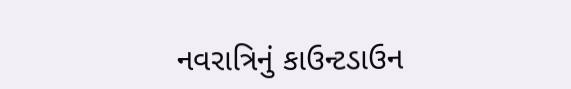નવરાત્રિનું કાઉન્ટડાઉન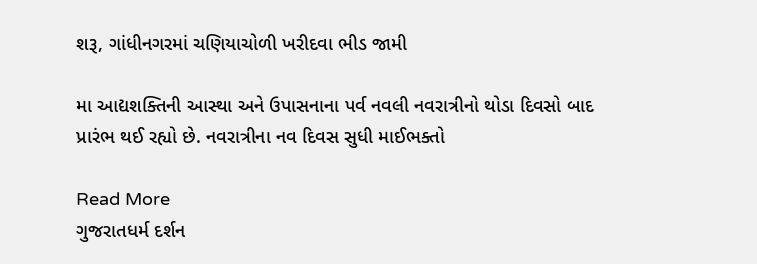શરૂ, ગાંધીનગરમાં ચણિયાચોળી ખરીદવા ભીડ જામી

મા આદ્યશક્તિની આસ્થા અને ઉપાસનાના પર્વ નવલી નવરાત્રીનો થોડા દિવસો બાદ પ્રારંભ થઈ રહ્યો છે. નવરાત્રીના નવ દિવસ સુધી માઈભક્તો

Read More
ગુજરાતધર્મ દર્શન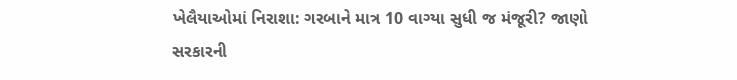ખેલૈયાઓમાં નિરાશા: ગરબાને માત્ર 10 વાગ્યા સુધી જ મંજૂરી? જાણો સરકારની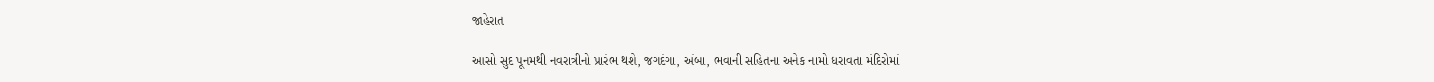જાહેરાત

આસો સુદ પૂનમથી નવરાત્રીનો પ્રારંભ થશે, જગદંગા, અંબા, ભવાની સહિતના અનેક નામો ધરાવતા મંદિરોમાં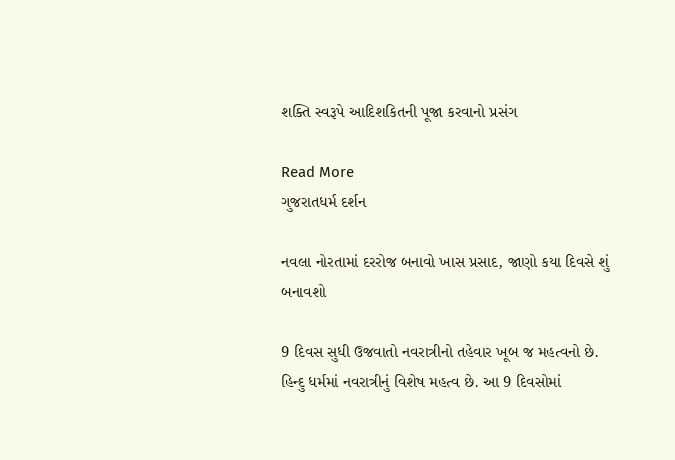શક્તિ સ્વરૂપે આદિશકિતની પૂજા કરવાનો પ્રસંગ

Read More
ગુજરાતધર્મ દર્શન

નવલા નોરતામાં દરરોજ બનાવો ખાસ પ્રસાદ, જાણો કયા દિવસે શું બનાવશો

9 દિવસ સુધી ઉજવાતો નવરાત્રીનો તહેવાર ખૂબ જ મહત્વનો છે. હિન્દુ ધર્મમાં નવરાત્રીનું વિશેષ મહત્વ છે. આ 9 દિવસોમાં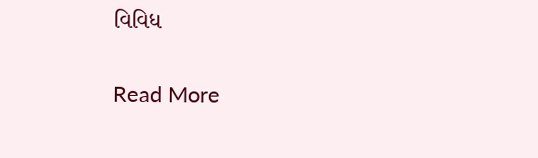વિવિધ

Read More